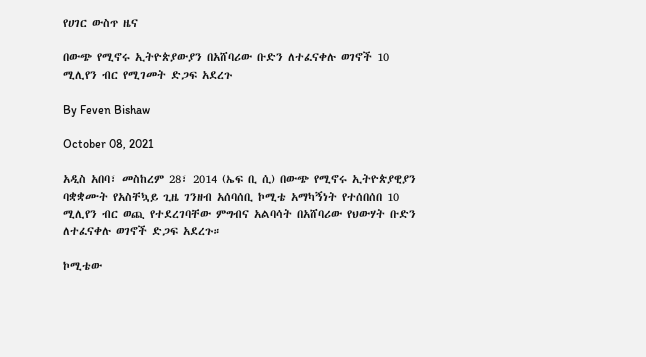የሀገር ውስጥ ዜና

በውጭ የሚኖሩ ኢትዮጵያውያን በአሸባሪው ቡድን ለተፈናቀሉ ወገኖች 10 ሚሊየን ብር የሚገመት ድጋፍ አደረጉ

By Feven Bishaw

October 08, 2021

አዲስ አበባ፣ መስከረም 28፣ 2014 (ኤፍ ቢ ሲ) በውጭ የሚኖሩ ኢትዮጵያዊያን ባቋቋሙት የአስቸኳይ ጊዜ ገንዘብ አሰባሰቢ ኮሚቴ አማካኝነት የተሰበሰበ 10 ሚሊየን ብር ወጪ የተደረገባቸው ምግብና አልባሳት በአሸባሪው የህውሃት ቡድን ለተፈናቀሉ ወገኖች ድጋፍ አደረጉ።

ኮሚቴው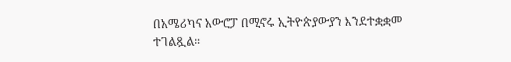በአሜሪካና አውሮፓ በሚኖሩ ኢትዮጵያውያን እንደተቋቋመ ተገልጿል።